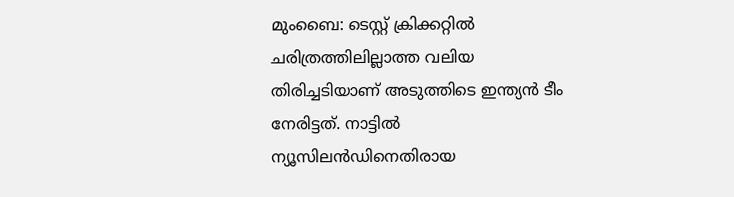മുംബൈ: ടെസ്റ്റ് ക്രിക്കറ്റിൽ ചരിത്രത്തിലില്ലാത്ത വലിയ തിരിച്ചടിയാണ് അടുത്തിടെ ഇന്ത്യൻ ടീം നേരിട്ടത്. നാട്ടിൽ ന്യൂസിലൻഡിനെതിരായ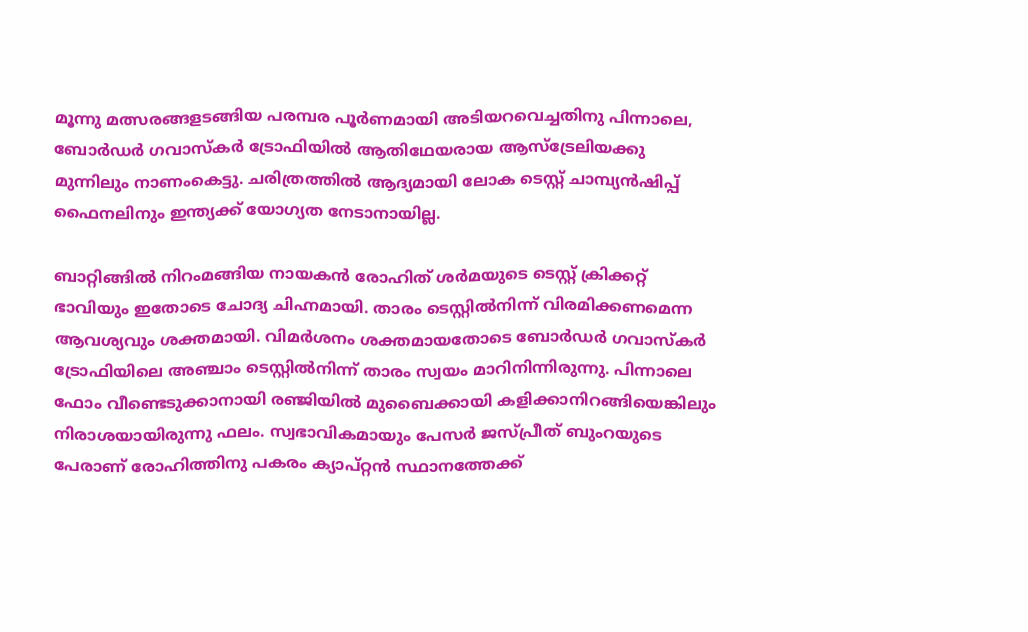മൂന്നു മത്സരങ്ങളടങ്ങിയ പരമ്പര പൂർണമായി അടിയറവെച്ചതിനു പിന്നാലെ, ബോർഡർ ഗവാസ്കർ ട്രോഫിയിൽ ആതിഥേയരായ ആസ്ട്രേലിയക്കു മുന്നിലും നാണംകെട്ടു. ചരിത്രത്തിൽ ആദ്യമായി ലോക ടെസ്റ്റ് ചാമ്പ്യൻഷിപ്പ് ഫൈനലിനും ഇന്ത്യക്ക് യോഗ്യത നേടാനായില്ല.

ബാറ്റിങ്ങിൽ നിറംമങ്ങിയ നായകൻ രോഹിത് ശർമയുടെ ടെസ്റ്റ് ക്രിക്കറ്റ് ഭാവിയും ഇതോടെ ചോദ്യ ചിഹ്നമായി. താരം ടെസ്റ്റിൽനിന്ന് വിരമിക്കണമെന്ന ആവശ്യവും ശക്തമായി. വിമർശനം ശക്തമായതോടെ ബോർഡർ ഗവാസ്കർ ട്രോഫിയിലെ അഞ്ചാം ടെസ്റ്റിൽനിന്ന് താരം സ്വയം മാറിനിന്നിരുന്നു. പിന്നാലെ ഫോം വീണ്ടെടുക്കാനായി രഞ്ജിയിൽ മുബൈക്കായി കളിക്കാനിറങ്ങിയെങ്കിലും നിരാശയായിരുന്നു ഫലം. സ്വഭാവികമായും പേസർ ജസ്പ്രീത് ബുംറയുടെ പേരാണ് രോഹിത്തിനു പകരം ക്യാപ്റ്റൻ സ്ഥാനത്തേക്ക്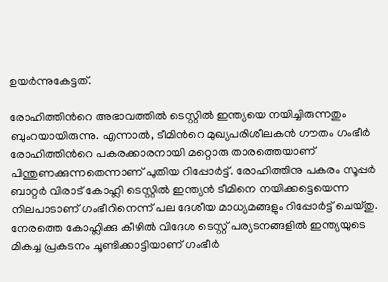ഉയർന്നുകേട്ടത്.

രോഹിത്തിന്‍റെ അഭാവത്തിൽ ടെസ്റ്റിൽ ഇന്ത്യയെ നയിച്ചിരുന്നതും ബുംറയായിരുന്നു. എന്നാൽ, ടീമിന്‍റെ മുഖ്യപരിശീലകൻ ഗൗതം ഗംഭീർ രോഹിത്തിന്‍റെ പകരക്കാരനായി മറ്റൊരു താരത്തെയാണ് പിന്തുണക്കുന്നതെന്നാണ് പുതിയ റിപ്പോർട്ട്. രോഹിത്തിനു പകരം സൂപ്പർ ബാറ്റർ വിരാട് കോഹ്ലി ടെസ്റ്റിൽ ഇന്ത്യൻ ടീമിനെ നയിക്കട്ടെയെന്ന നിലപാടാണ് ഗംഭീറിനെന്ന് പല ദേശീയ മാധ്യമങ്ങളും റിപ്പോർട്ട് ചെയ്തു. നേരത്തെ കോഹ്ലിക്കു കീഴിൽ വിദേശ ടെസ്റ്റ് പര്യടനങ്ങളിൽ ഇന്ത്യയുടെ മികച്ച പ്രകടനം ചൂണ്ടിക്കാട്ടിയാണ് ഗംഭീർ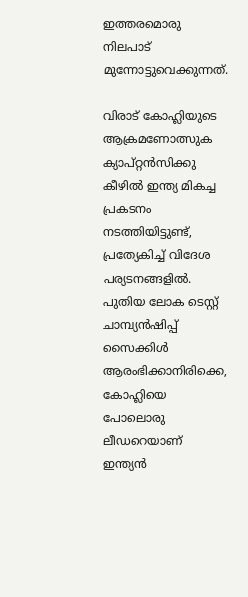ഇത്തരമൊരു നിലപാട് മുന്നോട്ടുവെക്കുന്നത്.

വിരാട് കോഹ്ലിയുടെ ആക്രമണോത്സുക ക്യാപ്റ്റൻസിക്കു കീഴിൽ ഇന്ത്യ മികച്ച പ്രകടനം നടത്തിയിട്ടുണ്ട്, പ്രത്യേകിച്ച് വിദേശ പര്യടനങ്ങളിൽ. പുതിയ ലോക ടെസ്റ്റ് ചാമ്പ്യൻഷിപ്പ് സൈക്കിൾ ആരംഭിക്കാനിരിക്കെ, കോഹ്ലിയെ പോലൊരു ലീഡറെയാണ് ഇന്ത്യൻ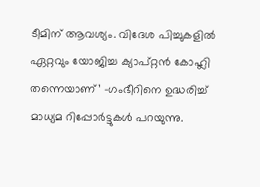ടീമിന് ആവശ്യം. വിദേശ പിച്ചുകളിൽ ഏറ്റവും യോജിച്ച ക്യാപ്റ്റൻ കോഹ്ലി തന്നെയാണ്’ -ഗംഭീറിനെ ഉദ്ധരിച്ച് മാധ്യമ റിപ്പോർട്ടുകൾ പറയുന്നു.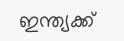ഇന്ത്യക്ക്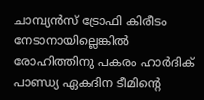ചാമ്പ്യൻസ് ട്രോഫി കിരീടം നേടാനായില്ലെങ്കിൽ രോഹിത്തിനു പകരം ഹാർദിക് പാണ്ഡ്യ ഏകദിന ടീമിന്‍റെ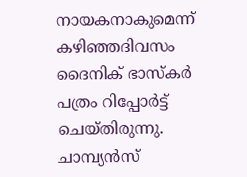നായകനാകുമെന്ന് കഴിഞ്ഞദിവസം ദൈനിക് ഭാസ്കർ പത്രം റിപ്പോർട്ട് ചെയ്തിരുന്നു. ചാമ്പ്യൻസ്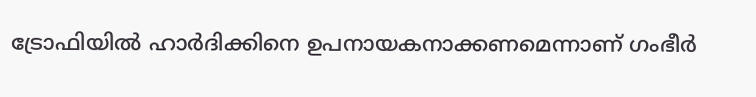ട്രോഫിയിൽ ഹാർദിക്കിനെ ഉപനായകനാക്കണമെന്നാണ് ഗംഭീർ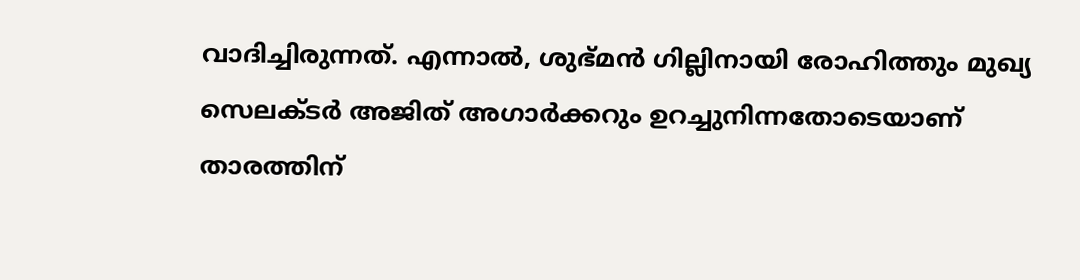വാദിച്ചിരുന്നത്. എന്നാൽ, ശുഭ്മൻ ഗില്ലിനായി രോഹിത്തും മുഖ്യ സെലക്ടർ അജിത് അഗാർക്കറും ഉറച്ചുനിന്നതോടെയാണ് താരത്തിന്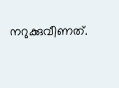നറുക്കുവീണത്.